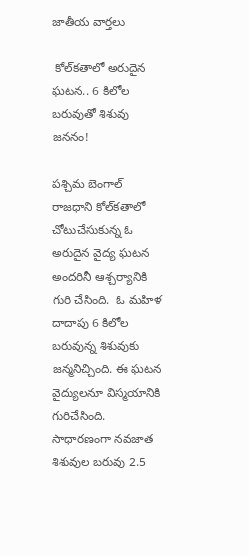జాతీయ వార్తలు

 కోల్‌కతాలో అరుదైన ఘటన.. 6 కిలోల బరువుతో శిశువు జననం!

పశ్చిమ బెంగాల్ రాజధాని కోల్‌కతాలో చోటుచేసుకున్న ఓ అరుదైన వైద్య ఘటన అందరినీ ఆశ్చర్యానికి గురి చేసింది.  ఓ మహిళ దాదాపు 6 కిలోల బరువున్న శిశువుకు జన్మనిచ్చింది. ఈ ఘటన వైద్యులనూ విస్మయానికి గురిచేసింది. సాధారణంగా నవజాత శిశువుల బరువు 2.5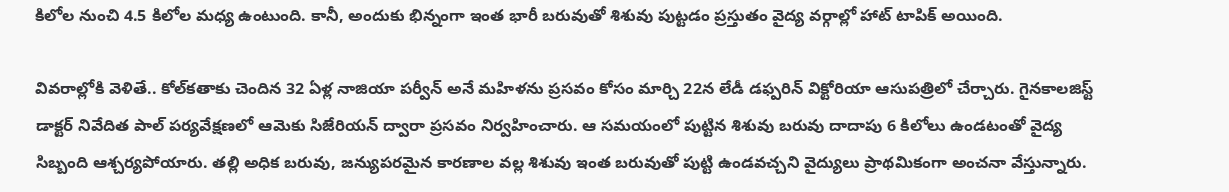కిలోల నుంచి 4.5 కిలోల మధ్య ఉంటుంది. కానీ, అందుకు భిన్నంగా ఇంత భారీ బరువుతో శిశువు పుట్టడం ప్రస్తుతం వైద్య వర్గాల్లో హాట్ టాపిక్ అయింది.

వివరాల్లోకి వెళితే.. కోల్‌కతాకు చెందిన 32 ఏళ్ల నాజియా పర్వీన్ అనే మహిళను ప్రసవం కోసం మార్చి 22న లేడీ డఫ్పరిన్ విక్టోరియా ఆసుపత్రిలో చేర్చారు. గైనకాలజిస్ట్ డాక్టర్ నివేదిత పాల్ పర్యవేక్షణలో ఆమెకు సిజేరియన్ ద్వారా ప్రసవం నిర్వహించారు. ఆ సమయంలో పుట్టిన శిశువు బరువు దాదాపు 6 కిలోలు ఉండటంతో వైద్య సిబ్బంది ఆశ్చర్యపోయారు. తల్లి అధిక బరువు, జన్యుపరమైన కారణాల వల్ల శిశువు ఇంత బరువుతో పుట్టి ఉండవచ్చని వైద్యులు ప్రాథమికంగా అంచనా వేస్తున్నారు.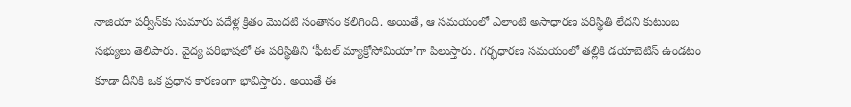నాజియా పర్వీన్‌కు సుమారు పదేళ్ల క్రితం మొదటి సంతానం కలిగింది. అయితే, ఆ సమయంలో ఎలాంటి అసాధారణ పరిస్థితి లేదని కుటుంబ సభ్యులు తెలిపారు. వైద్య పరిభాషలో ఈ పరిస్థితిని ‘ఫీటల్ మ్యాక్రోసోమియా’గా పిలుస్తారు. గర్భధారణ సమయంలో తల్లికి డయాబెటిస్ ఉండటం కూడా దీనికి ఒక ప్రధాన కారణంగా భావిస్తారు. అయితే ఈ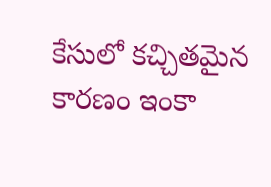కేసులో కచ్చితమైన కారణం ఇంకా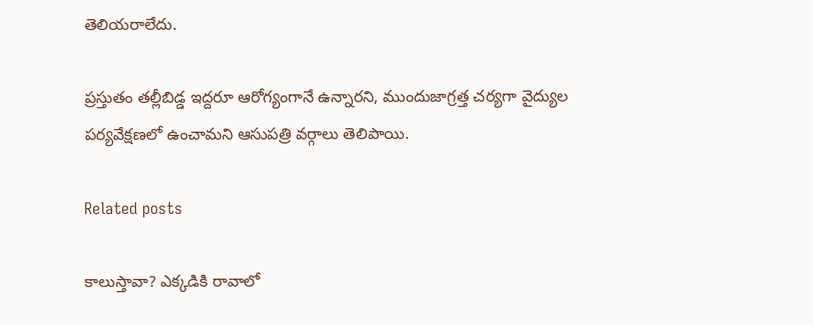తెలియరాలేదు.

ప్రస్తుతం తల్లీబిడ్డ ఇద్దరూ ఆరోగ్యంగానే ఉన్నారని, ముందుజాగ్రత్త చర్యగా వైద్యుల పర్యవేక్షణలో ఉంచామని ఆసుపత్రి వర్గాలు తెలిపాయి.

Related posts

కాలుస్తావా? ఎక్కడికి రావాలో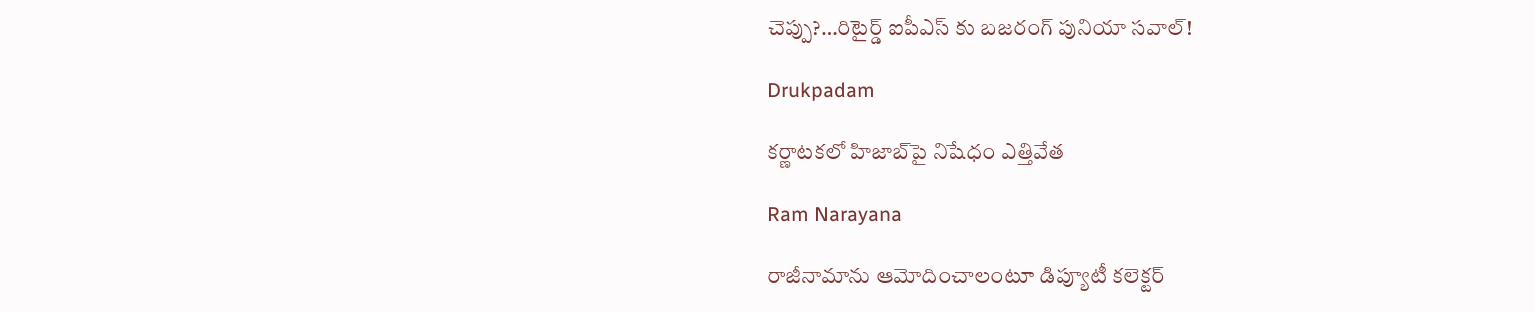చెప్పు?…రిటైర్డ్ ఐపీఎస్ కు బజరంగ్ పునియా సవాల్!

Drukpadam

కర్ణాటకలో హిజాబ్‌పై నిషేధం ఎత్తివేత

Ram Narayana

రాజీనామాను ఆమోదించాలంటూ డిప్యూటీ కలెక్టర్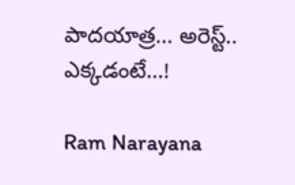పాదయాత్ర… అరెస్ట్.. ఎక్కడంటే…!

Ram Narayana